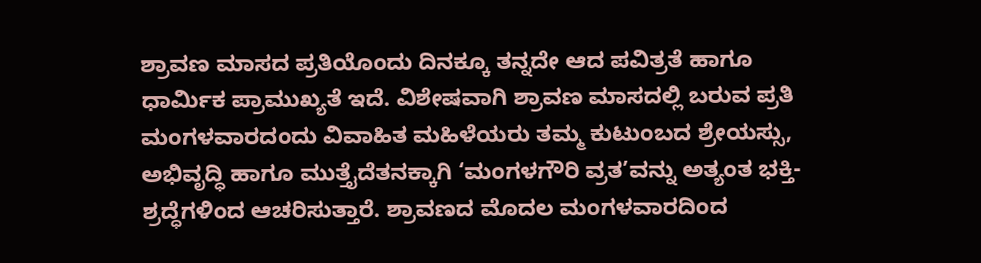ಶ್ರಾವಣ ಮಾಸದ ಪ್ರತಿಯೊಂದು ದಿನಕ್ಕೂ ತನ್ನದೇ ಆದ ಪವಿತ್ರತೆ ಹಾಗೂ ಧಾರ್ಮಿಕ ಪ್ರಾಮುಖ್ಯತೆ ಇದೆ. ವಿಶೇಷವಾಗಿ ಶ್ರಾವಣ ಮಾಸದಲ್ಲಿ ಬರುವ ಪ್ರತಿ ಮಂಗಳವಾರದಂದು ವಿವಾಹಿತ ಮಹಿಳೆಯರು ತಮ್ಮ ಕುಟುಂಬದ ಶ್ರೇಯಸ್ಸು, ಅಭಿವೃದ್ಧಿ ಹಾಗೂ ಮುತ್ತೈದೆತನಕ್ಕಾಗಿ ‘ಮಂಗಳಗೌರಿ ವ್ರತ’ವನ್ನು ಅತ್ಯಂತ ಭಕ್ತಿ-ಶ್ರದ್ಧೆಗಳಿಂದ ಆಚರಿಸುತ್ತಾರೆ. ಶ್ರಾವಣದ ಮೊದಲ ಮಂಗಳವಾರದಿಂದ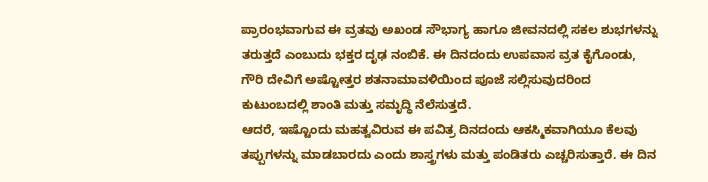ಪ್ರಾರಂಭವಾಗುವ ಈ ವ್ರತವು ಅಖಂಡ ಸೌಭಾಗ್ಯ ಹಾಗೂ ಜೀವನದಲ್ಲಿ ಸಕಲ ಶುಭಗಳನ್ನು ತರುತ್ತದೆ ಎಂಬುದು ಭಕ್ತರ ದೃಢ ನಂಬಿಕೆ. ಈ ದಿನದಂದು ಉಪವಾಸ ವ್ರತ ಕೈಗೊಂಡು, ಗೌರಿ ದೇವಿಗೆ ಅಷ್ಟೋತ್ತರ ಶತನಾಮಾವಳಿಯಿಂದ ಪೂಜೆ ಸಲ್ಲಿಸುವುದರಿಂದ ಕುಟುಂಬದಲ್ಲಿ ಶಾಂತಿ ಮತ್ತು ಸಮೃದ್ಧಿ ನೆಲೆಸುತ್ತದೆ.
ಆದರೆ, ಇಷ್ಟೊಂದು ಮಹತ್ವವಿರುವ ಈ ಪವಿತ್ರ ದಿನದಂದು ಆಕಸ್ಮಿಕವಾಗಿಯೂ ಕೆಲವು ತಪ್ಪುಗಳನ್ನು ಮಾಡಬಾರದು ಎಂದು ಶಾಸ್ತ್ರಗಳು ಮತ್ತು ಪಂಡಿತರು ಎಚ್ಚರಿಸುತ್ತಾರೆ. ಈ ದಿನ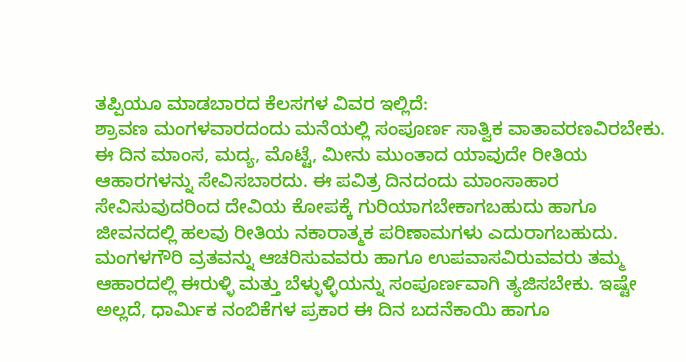ತಪ್ಪಿಯೂ ಮಾಡಬಾರದ ಕೆಲಸಗಳ ವಿವರ ಇಲ್ಲಿದೆ:
ಶ್ರಾವಣ ಮಂಗಳವಾರದಂದು ಮನೆಯಲ್ಲಿ ಸಂಪೂರ್ಣ ಸಾತ್ವಿಕ ವಾತಾವರಣವಿರಬೇಕು. ಈ ದಿನ ಮಾಂಸ, ಮದ್ಯ, ಮೊಟ್ಟೆ, ಮೀನು ಮುಂತಾದ ಯಾವುದೇ ರೀತಿಯ ಆಹಾರಗಳನ್ನು ಸೇವಿಸಬಾರದು. ಈ ಪವಿತ್ರ ದಿನದಂದು ಮಾಂಸಾಹಾರ ಸೇವಿಸುವುದರಿಂದ ದೇವಿಯ ಕೋಪಕ್ಕೆ ಗುರಿಯಾಗಬೇಕಾಗಬಹುದು ಹಾಗೂ ಜೀವನದಲ್ಲಿ ಹಲವು ರೀತಿಯ ನಕಾರಾತ್ಮಕ ಪರಿಣಾಮಗಳು ಎದುರಾಗಬಹುದು.
ಮಂಗಳಗೌರಿ ವ್ರತವನ್ನು ಆಚರಿಸುವವರು ಹಾಗೂ ಉಪವಾಸವಿರುವವರು ತಮ್ಮ ಆಹಾರದಲ್ಲಿ ಈರುಳ್ಳಿ ಮತ್ತು ಬೆಳ್ಳುಳ್ಳಿಯನ್ನು ಸಂಪೂರ್ಣವಾಗಿ ತ್ಯಜಿಸಬೇಕು. ಇಷ್ಟೇ ಅಲ್ಲದೆ, ಧಾರ್ಮಿಕ ನಂಬಿಕೆಗಳ ಪ್ರಕಾರ ಈ ದಿನ ಬದನೆಕಾಯಿ ಹಾಗೂ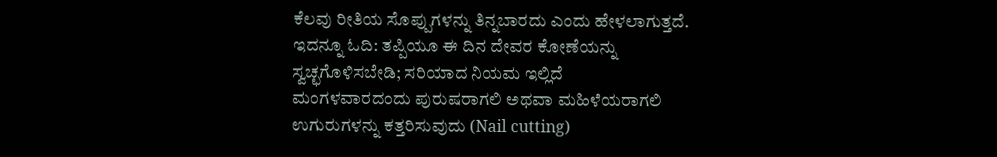ಕೆಲವು ರೀತಿಯ ಸೊಪ್ಪುಗಳನ್ನು ತಿನ್ನಬಾರದು ಎಂದು ಹೇಳಲಾಗುತ್ತದೆ.
ಇದನ್ನೂ ಓದಿ: ತಪ್ಪಿಯೂ ಈ ದಿನ ದೇವರ ಕೋಣೆಯನ್ನು ಸ್ವಚ್ಛಗೊಳಿಸಬೇಡಿ; ಸರಿಯಾದ ನಿಯಮ ಇಲ್ಲಿದೆ
ಮಂಗಳವಾರದಂದು ಪುರುಷರಾಗಲಿ ಅಥವಾ ಮಹಿಳೆಯರಾಗಲಿ ಉಗುರುಗಳನ್ನು ಕತ್ತರಿಸುವುದು (Nail cutting)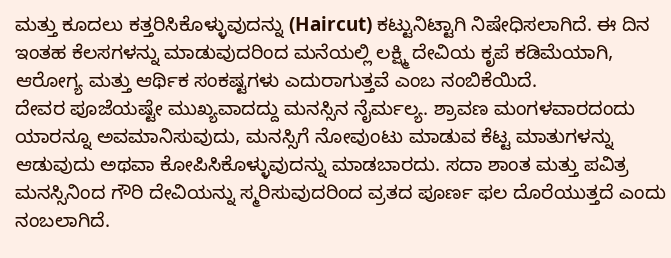ಮತ್ತು ಕೂದಲು ಕತ್ತರಿಸಿಕೊಳ್ಳುವುದನ್ನು (Haircut) ಕಟ್ಟುನಿಟ್ಟಾಗಿ ನಿಷೇಧಿಸಲಾಗಿದೆ. ಈ ದಿನ ಇಂತಹ ಕೆಲಸಗಳನ್ನು ಮಾಡುವುದರಿಂದ ಮನೆಯಲ್ಲಿ ಲಕ್ಷ್ಮಿ ದೇವಿಯ ಕೃಪೆ ಕಡಿಮೆಯಾಗಿ, ಆರೋಗ್ಯ ಮತ್ತು ಆರ್ಥಿಕ ಸಂಕಷ್ಟಗಳು ಎದುರಾಗುತ್ತವೆ ಎಂಬ ನಂಬಿಕೆಯಿದೆ.
ದೇವರ ಪೂಜೆಯಷ್ಟೇ ಮುಖ್ಯವಾದದ್ದು ಮನಸ್ಸಿನ ನೈರ್ಮಲ್ಯ. ಶ್ರಾವಣ ಮಂಗಳವಾರದಂದು ಯಾರನ್ನೂ ಅವಮಾನಿಸುವುದು, ಮನಸ್ಸಿಗೆ ನೋವುಂಟು ಮಾಡುವ ಕೆಟ್ಟ ಮಾತುಗಳನ್ನು ಆಡುವುದು ಅಥವಾ ಕೋಪಿಸಿಕೊಳ್ಳುವುದನ್ನು ಮಾಡಬಾರದು. ಸದಾ ಶಾಂತ ಮತ್ತು ಪವಿತ್ರ ಮನಸ್ಸಿನಿಂದ ಗೌರಿ ದೇವಿಯನ್ನು ಸ್ಮರಿಸುವುದರಿಂದ ವ್ರತದ ಪೂರ್ಣ ಫಲ ದೊರೆಯುತ್ತದೆ ಎಂದು ನಂಬಲಾಗಿದೆ.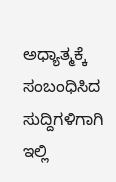ಅಧ್ಯಾತ್ಮಕ್ಕೆ ಸಂಬಂಧಿಸಿದ ಸುದ್ದಿಗಳಿಗಾಗಿ ಇಲ್ಲಿ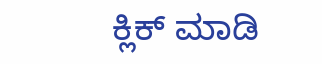ಕ್ಲಿಕ್ ಮಾಡಿ